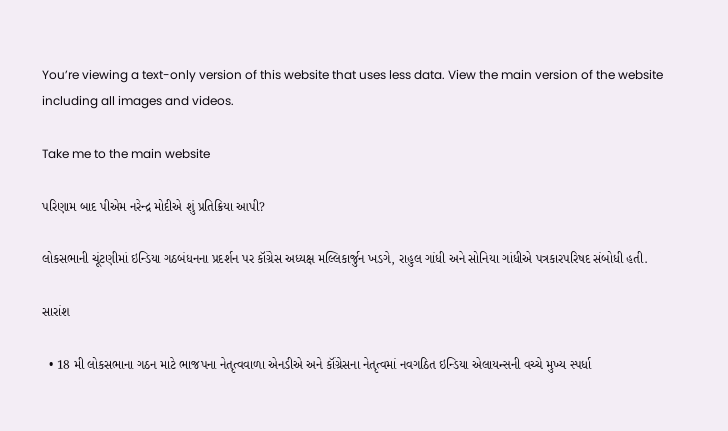You’re viewing a text-only version of this website that uses less data. View the main version of the website including all images and videos.

Take me to the main website

પરિણામ બાદ પીએમ નરેન્દ્ર મોદીએ શું પ્રતિક્રિયા આપી?

લોકસભાની ચૂંટણીમાં ઇન્ડિયા ગઠબંધનના પ્રદર્શન પર કૉંગ્રેસ અધ્યક્ષ મલ્લિકાર્જુન ખડગે, રાહુલ ગાંધી અને સોનિયા ગાંધીએ પત્રકારપરિષદ સંબોધી હતી.

સારાંશ

  • 18 મી લોકસભાના ગઠન માટે ભાજપના નેતૃત્વવાળા એનડીએ અને કૉંગ્રેસના નેતૃત્વમાં નવગઠિત ઇન્ડિયા એલાયન્સની વચ્ચે મુખ્ય સ્પર્ધા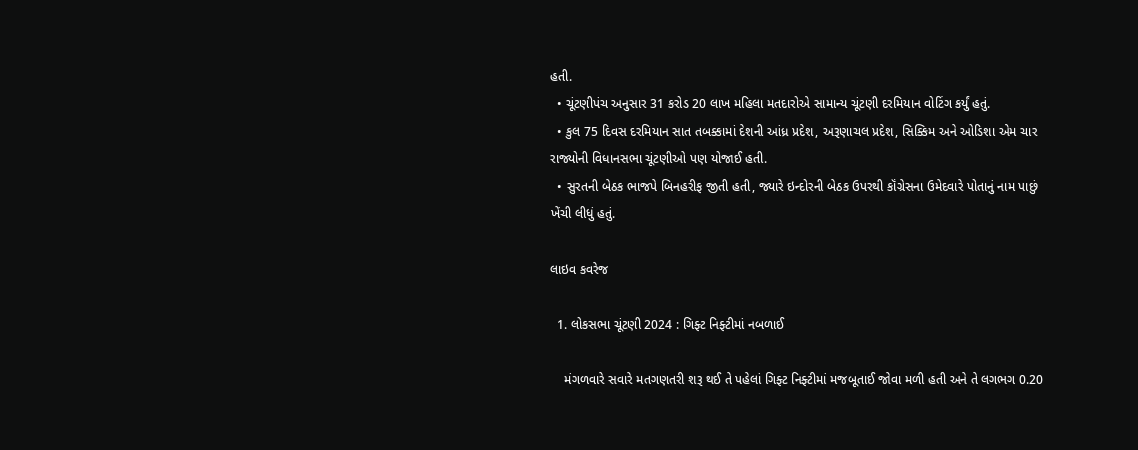હતી.
  • ચૂંટણીપંચ અનુસાર 31 કરોડ 20 લાખ મહિલા મતદારોએ સામાન્ય ચૂંટણી દરમિયાન વોટિંગ કર્યું હતું.
  • કુલ 75 દિવસ દરમિયાન સાત તબક્કામાં દેશની આંધ્ર પ્રદેશ, અરૂણાચલ પ્રદેશ, સિક્કિમ અને ઓડિશા એમ ચાર રાજ્યોની વિધાનસભા ચૂંટણીઓ પણ યોજાઈ હતી.
  • સુરતની બેઠક ભાજપે બિનહરીફ જીતી હતી, જ્યારે ઇન્દોરની બેઠક ઉપરથી કૉંગ્રેસના ઉમેદવારે પોતાનું નામ પાછું ખેંચી લીધું હતું.

લાઇવ કવરેજ

  1. લોકસભા ચૂંટણી 2024 : ગિફ્ટ નિફ્ટીમાં નબળાઈ

    મંગળવારે સવારે મતગણતરી શરૂ થઈ તે પહેલાં ગિફ્ટ નિફ્ટીમાં મજબૂતાઈ જોવા મળી હતી અને તે લગભગ 0.20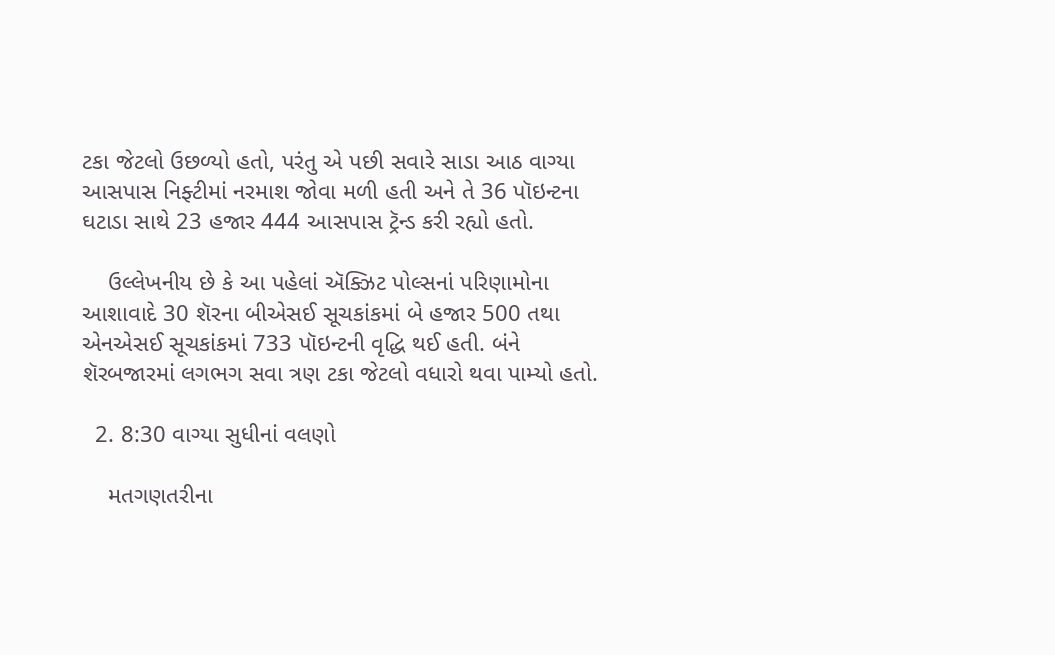ટકા જેટલો ઉછળ્યો હતો, પરંતુ એ પછી સવારે સાડા આઠ વાગ્યા આસપાસ નિફ્ટીમાં નરમાશ જોવા મળી હતી અને તે 36 પૉઇન્ટના ઘટાડા સાથે 23 હજાર 444 આસપાસ ટ્રૅન્ડ કરી રહ્યો હતો.

    ઉલ્લેખનીય છે કે આ પહેલાં ઍક્ઝિટ પોલ્સનાં પરિણામોના આશાવાદે 30 શૅરના બીએસઈ સૂચકાંકમાં બે હજાર 500 તથા એનએસઈ સૂચકાંકમાં 733 પૉઇન્ટની વૃદ્ધિ થઈ હતી. બંને શૅરબજારમાં લગભગ સવા ત્રણ ટકા જેટલો વધારો થવા પામ્યો હતો.

  2. 8:30 વાગ્યા સુધીનાં વલણો

    મતગણતરીના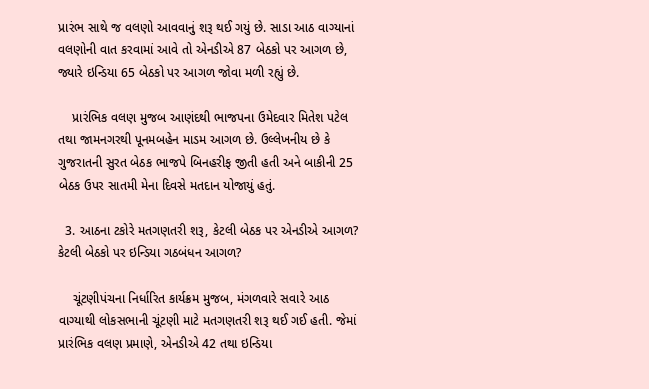પ્રારંભ સાથે જ વલણો આવવાનું શરૂ થઈ ગયું છે. સાડા આઠ વાગ્યાનાં વલણોની વાત કરવામાં આવે તો એનડીએ 87 બેઠકો પર આગળ છે, જ્યારે ઇન્ડિયા 65 બેઠકો પર આગળ જોવા મળી રહ્યું છે.

    પ્રારંભિક વલણ મુજબ આણંદથી ભાજપના ઉમેદવાર મિતેશ પટેલ તથા જામનગરથી પૂનમબહેન માડમ આગળ છે. ઉલ્લેખનીય છે કે ગુજરાતની સુરત બેઠક ભાજપે બિનહરીફ જીતી હતી અને બાકીની 25 બેઠક ઉપર સાતમી મેના દિવસે મતદાન યોજાયું હતું.

  3. આઠના ટકોરે મતગણતરી શરૂ, કેટલી બેઠક પર એનડીએ આગળ? કેટલી બેઠકો પર ઇન્ડિયા ગઠબંધન આગળ?

    ચૂંટણીપંચના નિર્ધારિત કાર્યક્રમ મુજબ, મંગળવારે સવારે આઠ વાગ્યાથી લોકસભાની ચૂંટણી માટે મતગણતરી શરૂ થઈ ગઈ હતી. જેમાં પ્રારંભિક વલણ પ્રમાણે, એનડીએ 42 તથા ઇન્ડિયા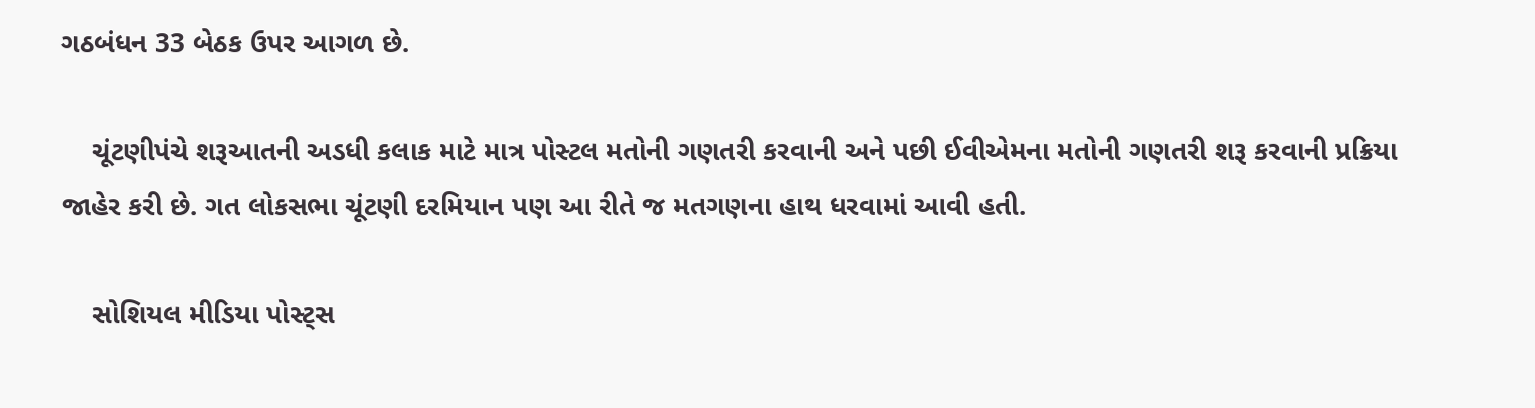ગઠબંધન 33 બેઠક ઉપર આગળ છે.

    ચૂંટણીપંચે શરૂઆતની અડધી કલાક માટે માત્ર પોસ્ટલ મતોની ગણતરી કરવાની અને પછી ઈવીએમના મતોની ગણતરી શરૂ કરવાની પ્રક્રિયા જાહેર કરી છે. ગત લોકસભા ચૂંટણી દરમિયાન પણ આ રીતે જ મતગણના હાથ ધરવામાં આવી હતી.

    સોશિયલ મીડિયા પોસ્ટ્સ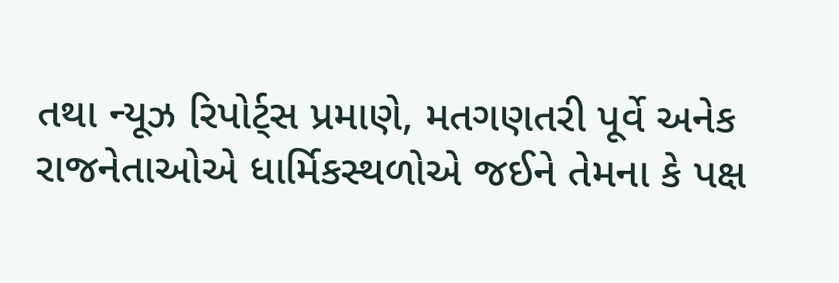તથા ન્યૂઝ રિપોર્ટ્સ પ્રમાણે, મતગણતરી પૂર્વે અનેક રાજનેતાઓએ ધાર્મિકસ્થળોએ જઈને તેમના કે પક્ષ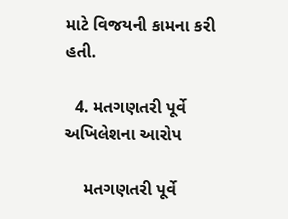માટે વિજયની કામના કરી હતી.

  4. મતગણતરી પૂર્વે અખિલેશના આરોપ

    મતગણતરી પૂર્વે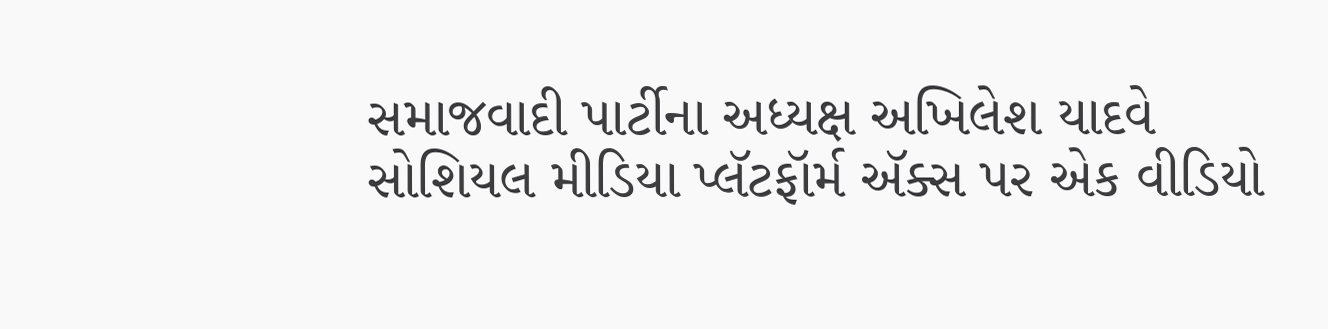સમાજવાદી પાર્ટીના અધ્યક્ષ અખિલેશ યાદવે સોશિયલ મીડિયા પ્લૅટફૉર્મ ઍક્સ પર એક વીડિયો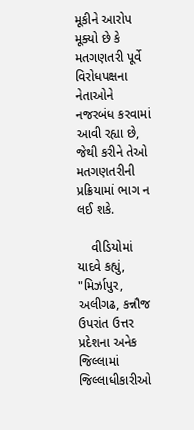મૂકીને આરોપ મૂક્યો છે કે મતગણતરી પૂર્વે વિરોધપક્ષના નેતાઓને નજરબંધ કરવામાં આવી રહ્યા છે, જેથી કરીને તેઓ મતગણતરીની પ્રક્રિયામાં ભાગ ન લઈ શકે.

    વીડિયોમાં યાદવે કહ્યું, "મિર્ઝાપુર, અલીગઢ, કન્નૌજ ઉપરાંત ઉત્તર પ્રદેશના અનેક જિલ્લામાં જિલ્લાધીકારીઓ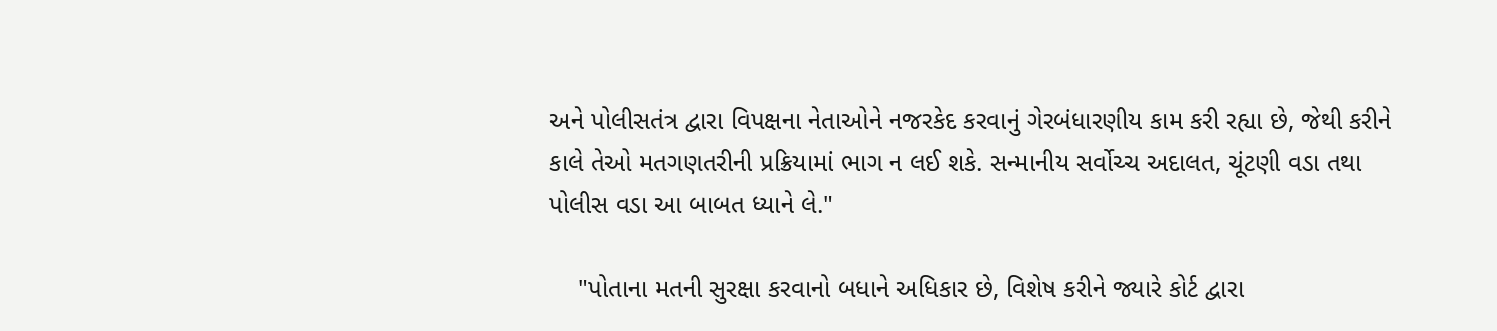અને પોલીસતંત્ર દ્વારા વિપક્ષના નેતાઓને નજરકેદ કરવાનું ગેરબંધારણીય કામ કરી રહ્યા છે, જેથી કરીને કાલે તેઓ મતગણતરીની પ્રક્રિયામાં ભાગ ન લઈ શકે. સન્માનીય સર્વોચ્ચ અદાલત, ચૂંટણી વડા તથા પોલીસ વડા આ બાબત ધ્યાને લે."

    "પોતાના મતની સુરક્ષા કરવાનો બધાને અધિકાર છે, વિશેષ કરીને જ્યારે કોર્ટ દ્વારા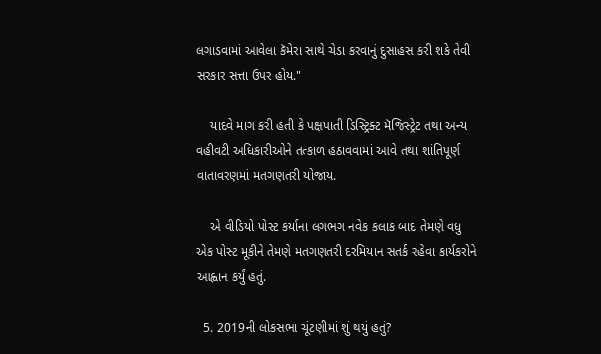લગાડવામાં આવેલા કૅમેરા સાથે ચેડા કરવાનું દુસાહસ કરી શકે તેવી સરકાર સત્તા ઉપર હોય."

    યાદવે માગ કરી હતી કે પક્ષપાતી ડિસ્ટ્રિક્ટ મૅજિસ્ટ્રેટ તથા અન્ય વહીવટી અધિકારીઓને તત્કાળ હઠાવવામાં આવે તથા શાંતિપૂર્ણ વાતાવરણમાં મતગણતરી યોજાય.

    એ વીડિયો પોસ્ટ કર્યાના લગભગ નવેક કલાક બાદ તેમણે વધુ એક પોસ્ટ મૂકીને તેમણે મતગણતરી દરમિયાન સતર્ક રહેવા કાર્યકરોને આહ્વાન કર્યું હતું.

  5. 2019ની લોકસભા ચૂંટણીમાં શું થયું હતું?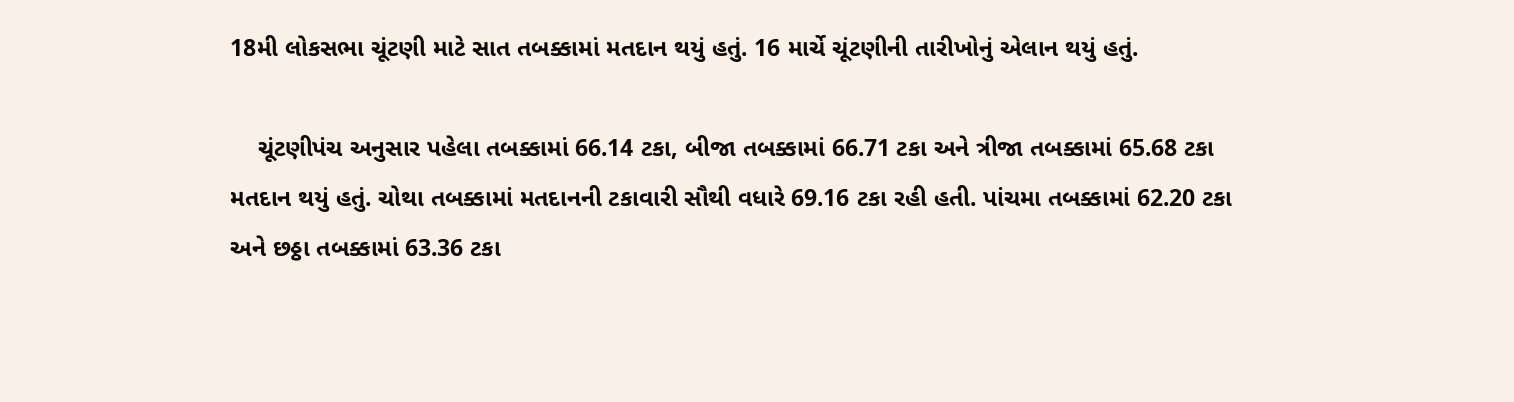18મી લોકસભા ચૂંટણી માટે સાત તબક્કામાં મતદાન થયું હતું. 16 માર્ચે ચૂંટણીની તારીખોનું એલાન થયું હતું.

    ચૂંટણીપંચ અનુસાર પહેલા તબક્કામાં 66.14 ટકા, બીજા તબક્કામાં 66.71 ટકા અને ત્રીજા તબક્કામાં 65.68 ટકા મતદાન થયું હતું. ચોથા તબક્કામાં મતદાનની ટકાવારી સૌથી વધારે 69.16 ટકા રહી હતી. પાંચમા તબક્કામાં 62.20 ટકા અને છઠ્ઠા તબક્કામાં 63.36 ટકા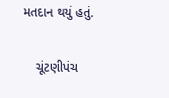મતદાન થયું હતું.

    ચૂંટણીપંચ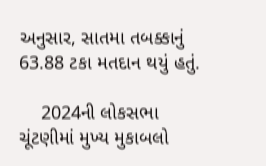અનુસાર, સાતમા તબક્કાનું 63.88 ટકા મતદાન થયું હતું.

    2024ની લોકસભા ચૂંટણીમાં મુખ્ય મુકાબલો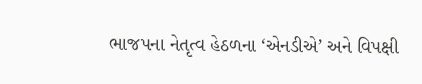ભાજપના નેતૃત્વ હેઠળના ‘એનડીએ’ અને વિપક્ષી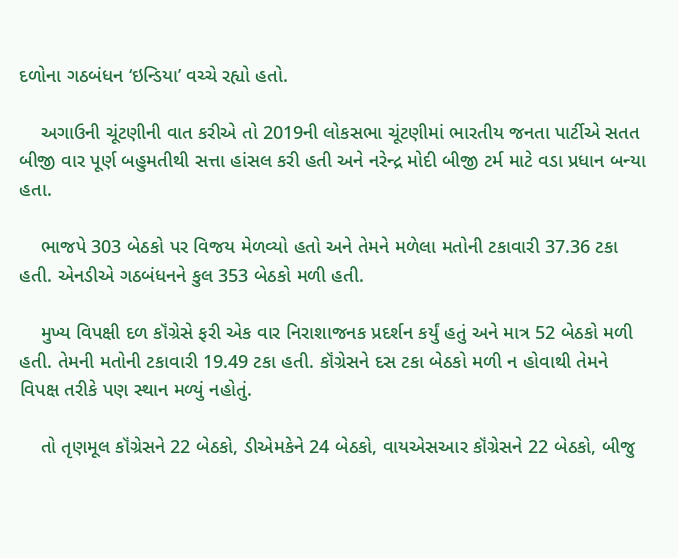દળોના ગઠબંધન ‘ઇન્ડિયા’ વચ્ચે રહ્યો હતો.

    અગાઉની ચૂંટણીની વાત કરીએ તો 2019ની લોકસભા ચૂંટણીમાં ભારતીય જનતા પાર્ટીએ સતત બીજી વાર પૂર્ણ બહુમતીથી સત્તા હાંસલ કરી હતી અને નરેન્દ્ર મોદી બીજી ટર્મ માટે વડા પ્રધાન બન્યા હતા.

    ભાજપે 303 બેઠકો પર વિજય મેળવ્યો હતો અને તેમને મળેલા મતોની ટકાવારી 37.36 ટકા હતી. એનડીએ ગઠબંધનને કુલ 353 બેઠકો મળી હતી.

    મુખ્ય વિપક્ષી દળ કૉંગ્રેસે ફરી એક વાર નિરાશાજનક પ્રદર્શન કર્યું હતું અને માત્ર 52 બેઠકો મળી હતી. તેમની મતોની ટકાવારી 19.49 ટકા હતી. કૉંગ્રેસને દસ ટકા બેઠકો મળી ન હોવાથી તેમને વિપક્ષ તરીકે પણ સ્થાન મળ્યું નહોતું.

    તો તૃણમૂલ કૉંગ્રેસને 22 બેઠકો, ડીએમકેને 24 બેઠકો, વાયએસઆર કૉંગ્રેસને 22 બેઠકો, બીજુ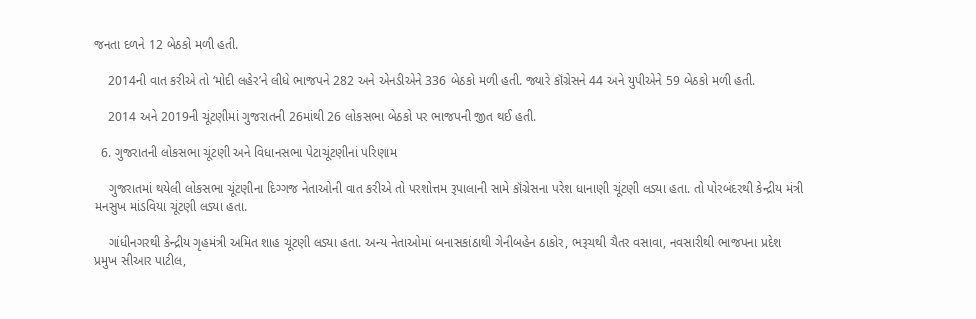જનતા દળને 12 બેઠકો મળી હતી.

    2014ની વાત કરીએ તો ‘મોદી લહેર’ને લીધે ભાજપને 282 અને એનડીએને 336 બેઠકો મળી હતી. જ્યારે કૉંગ્રેસને 44 અને યુપીએને 59 બેઠકો મળી હતી.

    2014 અને 2019ની ચૂંટણીમાં ગુજરાતની 26માંથી 26 લોકસભા બેઠકો પર ભાજપની જીત થઈ હતી.

  6. ગુજરાતની લોકસભા ચૂંટણી અને વિધાનસભા પેટાચૂંટણીનાં પરિણામ

    ગુજરાતમાં થયેલી લોકસભા ચૂંટણીના દિગ્ગજ નેતાઓની વાત કરીએ તો પરશોત્તમ રૂપાલાની સામે કૉંગ્રેસના પરેશ ધાનાણી ચૂંટણી લડ્યા હતા. તો પોરબંદરથી કેન્દ્રીય મંત્રી મનસુખ માંડવિયા ચૂંટણી લડ્યા હતા.

    ગાંધીનગરથી કેન્દ્રીય ગૃહમંત્રી અમિત શાહ ચૂંટણી લડ્યા હતા. અન્ય નેતાઓમાં બનાસકાંઠાથી ગેનીબહેન ઠાકોર, ભરૂચથી ચૈતર વસાવા, નવસારીથી ભાજપના પ્રદેશ પ્રમુખ સીઆર પાટીલ,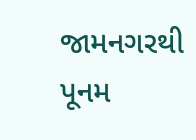જામનગરથી પૂનમ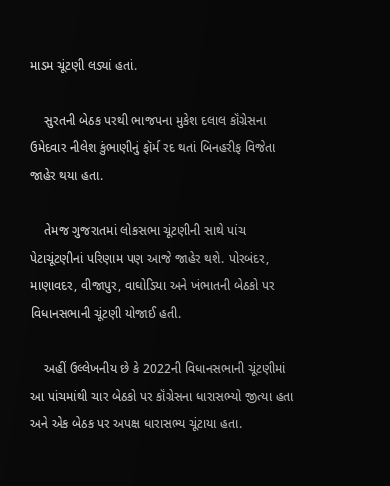માડમ ચૂંટણી લડ્યાં હતાં.

    સુરતની બેઠક પરથી ભાજપના મુકેશ દલાલ કૉંગ્રેસના ઉમેદવાર નીલેશ કુંભાણીનું ફૉર્મ રદ થતાં બિનહરીફ વિજેતા જાહેર થયા હતા.

    તેમજ ગુજરાતમાં લોકસભા ચૂંટણીની સાથે પાંચ પેટાચૂંટણીનાં પરિણામ પણ આજે જાહેર થશે. પોરબંદર, માણાવદર, વીજાપુર, વાઘોડિયા અને ખંભાતની બેઠકો પર વિધાનસભાની ચૂંટણી યોજાઈ હતી.

    અહીં ઉલ્લેખનીય છે કે 2022ની વિધાનસભાની ચૂંટણીમાં આ પાંચમાંથી ચાર બેઠકો પર કૉંગ્રેસના ધારાસભ્યો જીત્યા હતા અને એક બેઠક પર અપક્ષ ધારાસભ્ય ચૂંટાયા હતા.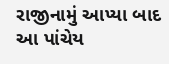રાજીનામું આપ્યા બાદ આ પાંચેય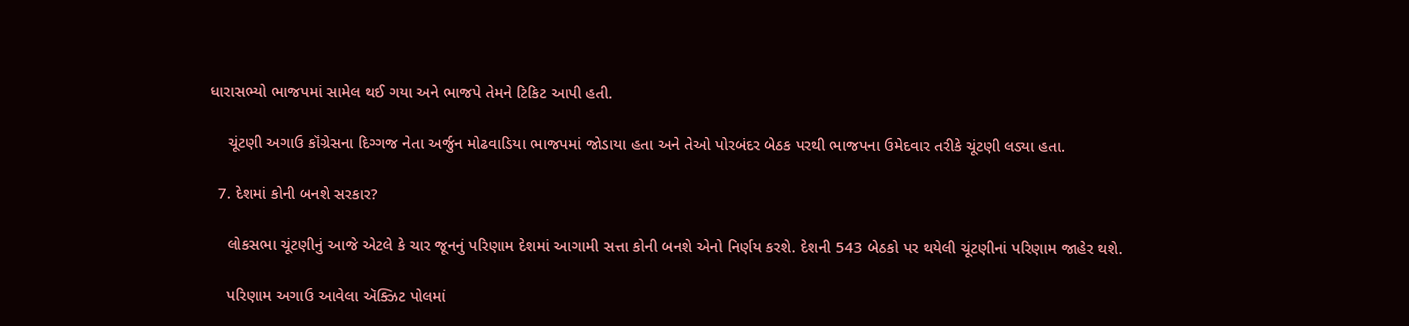ધારાસભ્યો ભાજપમાં સામેલ થઈ ગયા અને ભાજપે તેમને ટિકિટ આપી હતી.

    ચૂંટણી અગાઉ કૉંગ્રેસના દિગ્ગજ નેતા અર્જુન મોઢવાડિયા ભાજપમાં જોડાયા હતા અને તેઓ પોરબંદર બેઠક પરથી ભાજપના ઉમેદવાર તરીકે ચૂંટણી લડ્યા હતા.

  7. દેશમાં કોની બનશે સરકાર?

    લોકસભા ચૂંટણીનું આજે એટલે કે ચાર જૂનનું પરિણામ દેશમાં આગામી સત્તા કોની બનશે એનો નિર્ણય કરશે. દેશની 543 બેઠકો પર થયેલી ચૂંટણીનાં પરિણામ જાહેર થશે.

    પરિણામ અગાઉ આવેલા ઍક્ઝિટ પોલમાં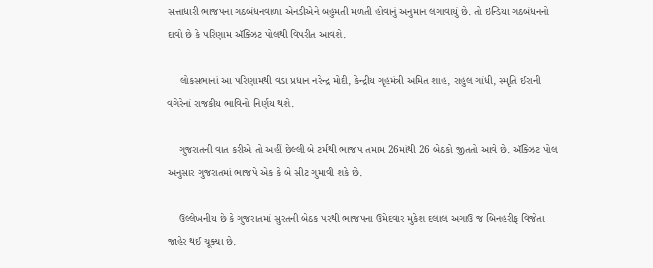સત્તાધારી ભાજપના ગઠબંધનવાળા એનડીએને બહુમતી મળતી હોવાનું અનુમાન લગાવાયું છે. તો ઇન્ડિયા ગઠબંધનનો દાવો છે કે પરિણામ ઍક્ઝિટ પોલથી વિપરીત આવશે.

    લોકસભાનાં આ પરિણામથી વડા પ્રધાન નરેન્દ્ર મોદી, કેન્દ્રીય ગૃહમંત્રી અમિત શાહ, રાહુલ ગાંધી, સ્મૃતિ ઈરાની વગેરેનાં રાજકીય ભાવિનો નિર્ણય થશે.

    ગુજરાતની વાત કરીએ તો અહીં છેલ્લી બે ટર્મથી ભાજપ તમામ 26માંથી 26 બેઠકો જીતતો આવે છે. ઍક્ઝિટ પોલ અનુસાર ગુજરાતમાં ભાજપે એક કે બે સીટ ગુમાવી શકે છે.

    ઉલ્લેખનીય છે કે ગુજરાતમાં સુરતની બેઠક પરથી ભાજપના ઉમેદવાર મુકેશ દલાલ અગાઉ જ બિનહરીફ વિજેતા જાહેર થઈ ચૂક્યા છે.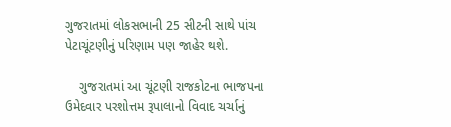ગુજરાતમાં લોકસભાની 25 સીટની સાથે પાંચ પેટાચૂંટણીનું પરિણામ પણ જાહેર થશે.

    ગુજરાતમાં આ ચૂંટણી રાજકોટના ભાજપના ઉમેદવાર પરશોત્તમ રૂપાલાનો વિવાદ ચર્ચાનું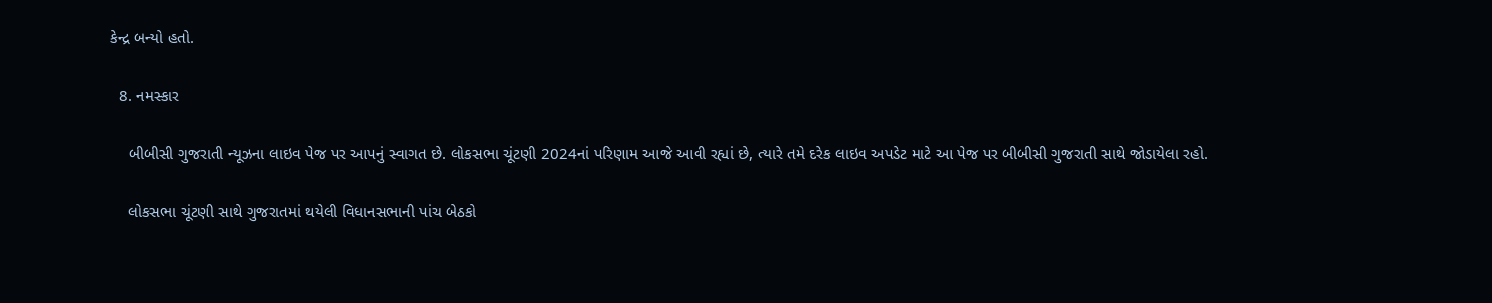કેન્દ્ર બન્યો હતો.

  8. નમસ્કાર

    બીબીસી ગુજરાતી ન્યૂઝના લાઇવ પેજ પર આપનું સ્વાગત છે. લોકસભા ચૂંટણી 2024નાં પરિણામ આજે આવી રહ્યાં છે, ત્યારે તમે દરેક લાઇવ અપડેટ માટે આ પેજ પર બીબીસી ગુજરાતી સાથે જોડાયેલા રહો.

    લોકસભા ચૂંટણી સાથે ગુજરાતમાં થયેલી વિધાનસભાની પાંચ બેઠકો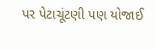પર પેટાચૂંટણી પણ યોજાઈ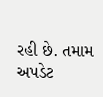રહી છે. તમામ અપડેટ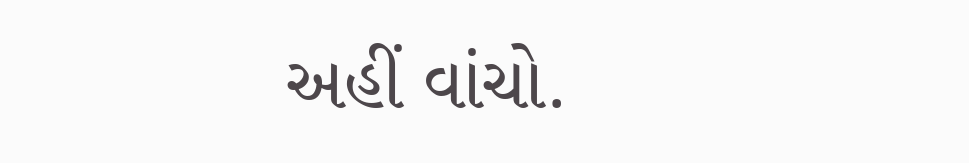અહીં વાંચો.